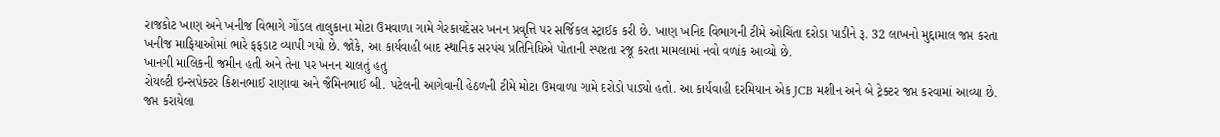રાજકોટ ખાણ અને ખનીજ વિભાગે ગોંડલ તાલુકાના મોટા ઉમવાળા ગામે ગેરકાયદેસર ખનન પ્રવૃત્તિ પર સર્જિકલ સ્ટ્રાઈક કરી છે. ખાણ ખનિદ વિભાગની ટીમે ઓચિંતા દરોડા પાડીને રૂ. 32 લાખનો મુદ્દામાલ જપ્ત કરતા ખનીજ માફિયાઓમાં ભારે ફફડાટ વ્યાપી ગયો છે. જોકે, આ કાર્યવાહી બાદ સ્થાનિક સરપંચ પ્રતિનિધિએ પોતાની સ્પષ્ટતા રજૂ કરતા મામલામાં નવો વળાંક આવ્યો છે.
ખાનગી માલિકની જમીન હતી અને તેના પર ખનન ચાલતું હતુ
રોયલ્ટી ઇન્સપેક્ટર કિશનભાઈ રાણાવા અને જૈમિનભાઈ બી. પટેલની આગેવાની હેઠળની ટીમે મોટા ઉમવાળા ગામે દરોડો પાડ્યો હતો. આ કાર્યવાહી દરમિયાન એક JCB મશીન અને બે ટ્રેક્ટર જપ્ત કરવામાં આવ્યા છે. જપ્ત કરાયેલા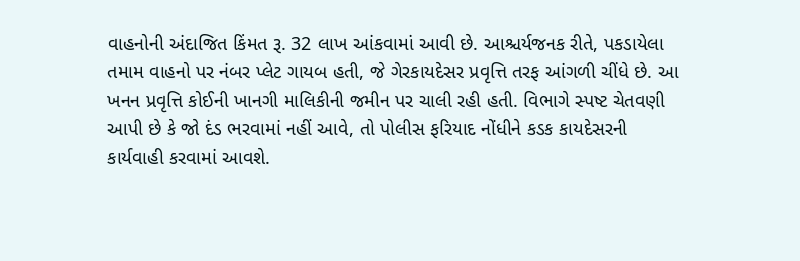વાહનોની અંદાજિત કિંમત રૂ. 32 લાખ આંકવામાં આવી છે. આશ્ચર્યજનક રીતે, પકડાયેલા તમામ વાહનો પર નંબર પ્લેટ ગાયબ હતી, જે ગેરકાયદેસર પ્રવૃત્તિ તરફ આંગળી ચીંધે છે. આ ખનન પ્રવૃત્તિ કોઈની ખાનગી માલિકીની જમીન પર ચાલી રહી હતી. વિભાગે સ્પષ્ટ ચેતવણી આપી છે કે જો દંડ ભરવામાં નહીં આવે, તો પોલીસ ફરિયાદ નોંધીને કડક કાયદેસરની કાર્યવાહી કરવામાં આવશે.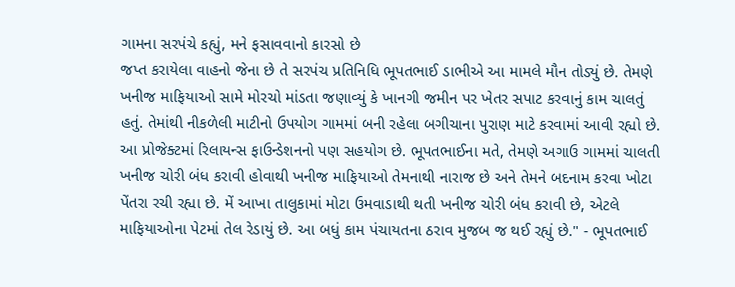ગામના સરપંચે કહ્યું, મને ફસાવવાનો કારસો છે
જપ્ત કરાયેલા વાહનો જેના છે તે સરપંચ પ્રતિનિધિ ભૂપતભાઈ ડાભીએ આ મામલે મૌન તોડ્યું છે. તેમણે ખનીજ માફિયાઓ સામે મોરચો માંડતા જણાવ્યું કે ખાનગી જમીન પર ખેતર સપાટ કરવાનું કામ ચાલતું હતું. તેમાંથી નીકળેલી માટીનો ઉપયોગ ગામમાં બની રહેલા બગીચાના પુરાણ માટે કરવામાં આવી રહ્યો છે. આ પ્રોજેક્ટમાં રિલાયન્સ ફાઉન્ડેશનનો પણ સહયોગ છે. ભૂપતભાઈના મતે, તેમણે અગાઉ ગામમાં ચાલતી ખનીજ ચોરી બંધ કરાવી હોવાથી ખનીજ માફિયાઓ તેમનાથી નારાજ છે અને તેમને બદનામ કરવા ખોટા પેંતરા રચી રહ્યા છે. મેં આખા તાલુકામાં મોટા ઉમવાડાથી થતી ખનીજ ચોરી બંધ કરાવી છે, એટલે માફિયાઓના પેટમાં તેલ રેડાયું છે. આ બધું કામ પંચાયતના ઠરાવ મુજબ જ થઈ રહ્યું છે." - ભૂપતભાઈ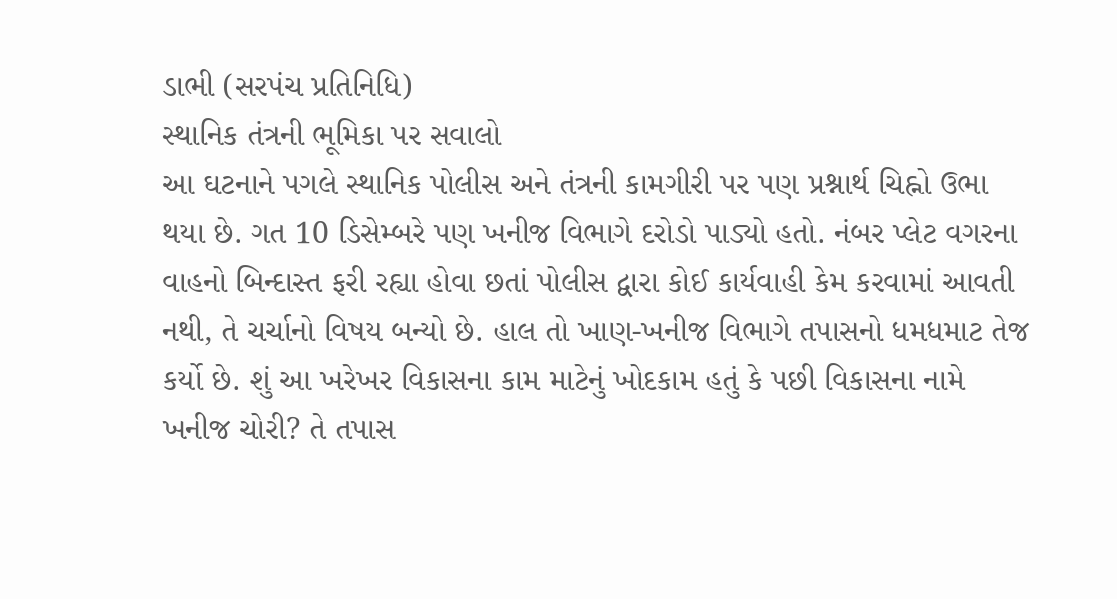ડાભી (સરપંચ પ્રતિનિધિ)
સ્થાનિક તંત્રની ભૂમિકા પર સવાલો
આ ઘટનાને પગલે સ્થાનિક પોલીસ અને તંત્રની કામગીરી પર પણ પ્રશ્નાર્થ ચિહ્નો ઉભા થયા છે. ગત 10 ડિસેમ્બરે પણ ખનીજ વિભાગે દરોડો પાડ્યો હતો. નંબર પ્લેટ વગરના વાહનો બિન્દાસ્ત ફરી રહ્યા હોવા છતાં પોલીસ દ્વારા કોઈ કાર્યવાહી કેમ કરવામાં આવતી નથી, તે ચર્ચાનો વિષય બન્યો છે. હાલ તો ખાણ-ખનીજ વિભાગે તપાસનો ધમધમાટ તેજ કર્યો છે. શું આ ખરેખર વિકાસના કામ માટેનું ખોદકામ હતું કે પછી વિકાસના નામે ખનીજ ચોરી? તે તપાસ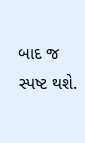બાદ જ સ્પષ્ટ થશે.